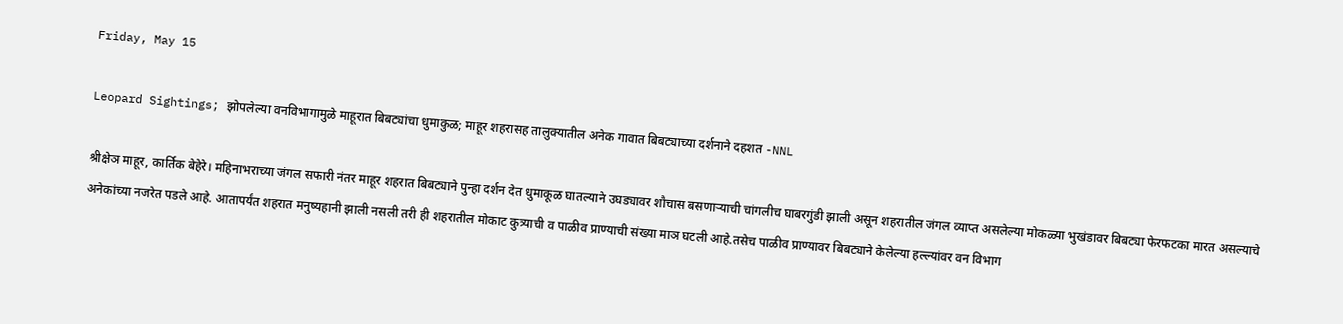Friday, May 15

Leopard Sightings; झोपलेल्या वनविभागामुळे माहूरात बिबट्यांचा धुमाकुळ; माहूर शहरासह तालुक्यातील अनेक गावात बिबट्याच्या दर्शनाने दहशत -NNL

श्रीक्षेञ माहूर, कार्तिक बेहेरे। महिनाभराच्या जंगल सफारी नंतर माहूर शहरात बिबट्याने पुन्हा दर्शन देत धुमाकूळ घातल्याने उघड्यावर शौचास बसणाऱ्याची चांगलीच घाबरगुंडी झाली असून शहरातील जंगल व्याप्त असलेल्या मोकळ्या भुखंडावर बिबट्या फेरफटका मारत असल्याचे अनेकांच्या नजरेत पडले आहे. आतापर्यंत शहरात मनुष्यहानी झाली नसली तरी ही शहरातील मोकाट कुत्र्याची व पाळीव प्राण्याची संख्या माञ घटली आहे.तसेच पाळीव प्राण्यावर बिबट्याने केलेल्या हल्ल्यांवर वन विभाग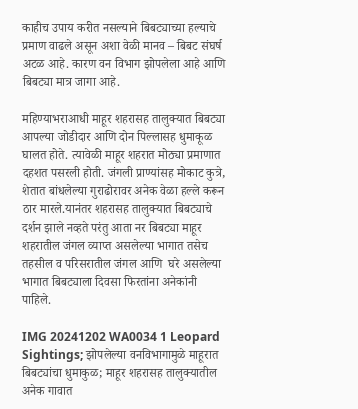काहीच उपाय करीत नसल्याने बिबट्याच्या हल्याचे प्रमाण वाढले असून अशा वेळी मानव – बिबट संघर्ष अटळ आहे. कारण वन विभाग झोपलेला आहे आणि बिबट्या मात्र जागा आहे.

महिण्याभराआधी माहूर शहरासह तालुक्यात बिबट्या आपल्या जोडीदार आणि दोन पिल्लासह धुमाकूळ घालत होते. त्यावेळी माहूर शहरात मोठ्या प्रमाणात दहशत पसरली होती. जंगली प्राण्यांसह मोकाट कुत्रे, शेतात बांधलेल्या गुराढोरावर अनेक वेळा हल्ले करून ठार मारले.यानंतर शहरासह तालुक्यात बिबट्याचे दर्शन झाले नव्हते परंतु आता नर बिबट्या माहूर शहरातील जंगल व्याप्त असलेल्या भागात तसेच तहसील व परिसरातील जंगल आणि  घरे असलेल्या भागात बिबट्याला दिवसा फिरतांना अनेकांनी पाहिले.

IMG 20241202 WA0034 1 Leopard Sightings; झोपलेल्या वनविभागामुळे माहूरात बिबट्यांचा धुमाकुळ; माहूर शहरासह तालुक्यातील अनेक गावात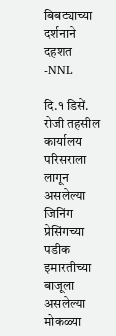बिबट्याच्या दर्शनाने दहशत -NNL

दि.१ डिसें. रोजी तहसील कार्यालय परिसराला लागून असलेल्या जिनिंग प्रेसिंगच्या पडीक इमारतीच्या बाजूला असलेल्या मोकळ्या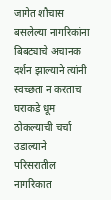जागेत शौचास बसलेल्या नागरिकांना बिबट्याचे अचानक दर्शन झाल्याने त्यांनी स्वच्छता न करताच घराकडे धूम ठोकल्याची चर्चा उडाल्याने परिसरातील नागरिकात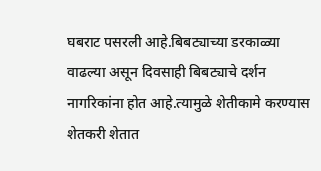घबराट पसरली आहे.बिबट्याच्या डरकाळ्या वाढल्या असून दिवसाही बिबट्याचे दर्शन नागरिकांना होत आहे.त्यामुळे शेतीकामे करण्यास शेतकरी शेतात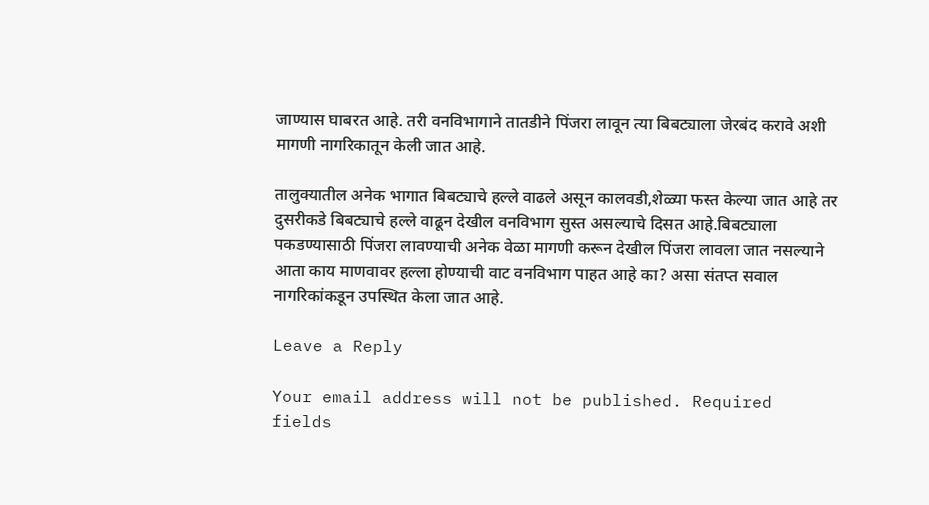जाण्यास घाबरत आहे. तरी वनविभागाने तातडीने पिंजरा लावून त्या बिबट्याला जेरबंद करावे अशी मागणी नागरिकातून केली जात आहे.

तालुक्यातील अनेक भागात बिबट्याचे हल्ले वाढले असून कालवडी,शेळ्या फस्त केल्या जात आहे तर दुसरीकडे बिबट्याचे हल्ले वाढून देखील वनविभाग सुस्त असल्याचे दिसत आहे.बिबट्याला पकडण्यासाठी पिंजरा लावण्याची अनेक वेळा मागणी करून देखील पिंजरा लावला जात नसल्याने आता काय माणवावर हल्ला होण्याची वाट वनविभाग पाहत आहे का? असा संतप्त सवाल नागरिकांकडून उपस्थित केला जात आहे.

Leave a Reply

Your email address will not be published. Required fields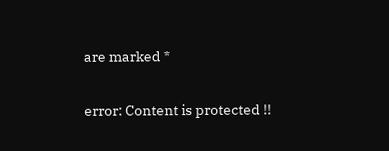are marked *

error: Content is protected !!